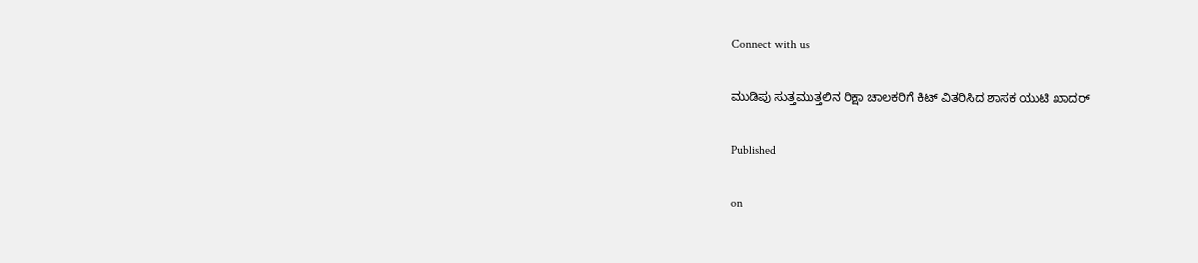Connect with us

ಮುಡಿಪು ಸುತ್ತಮುತ್ತಲಿನ ರಿಕ್ಷಾ ಚಾಲಕರಿಗೆ ಕಿಟ್ ವಿತರಿಸಿದ ಶಾಸಕ ಯುಟಿ ಖಾದರ್

Published

on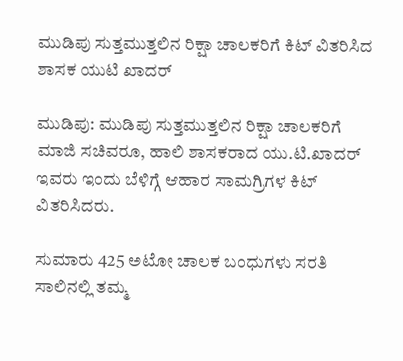ಮುಡಿಪು ಸುತ್ತಮುತ್ತಲಿನ ರಿಕ್ಷಾ ಚಾಲಕರಿಗೆ ಕಿಟ್ ವಿತರಿಸಿದ ಶಾಸಕ ಯುಟಿ ಖಾದರ್

ಮುಡಿಪು: ಮುಡಿಪು ಸುತ್ತಮುತ್ತಲಿನ ರಿಕ್ಷಾ ಚಾಲಕರಿಗೆ ಮಾಜಿ ಸಚಿವರೂ, ಹಾಲಿ ಶಾಸಕರಾದ ಯು.ಟಿ.ಖಾದರ್ ಇವರು ಇಂದು ಬೆಳಿಗ್ಗೆ ಆಹಾರ ಸಾಮಗ್ರಿಗಳ ಕಿಟ್ ವಿತರಿಸಿದರು.

ಸುಮಾರು 425 ಅಟೋ ಚಾಲಕ ಬಂಧುಗಳು ಸರತಿ ಸಾಲಿನಲ್ಲಿ ತಮ್ಮ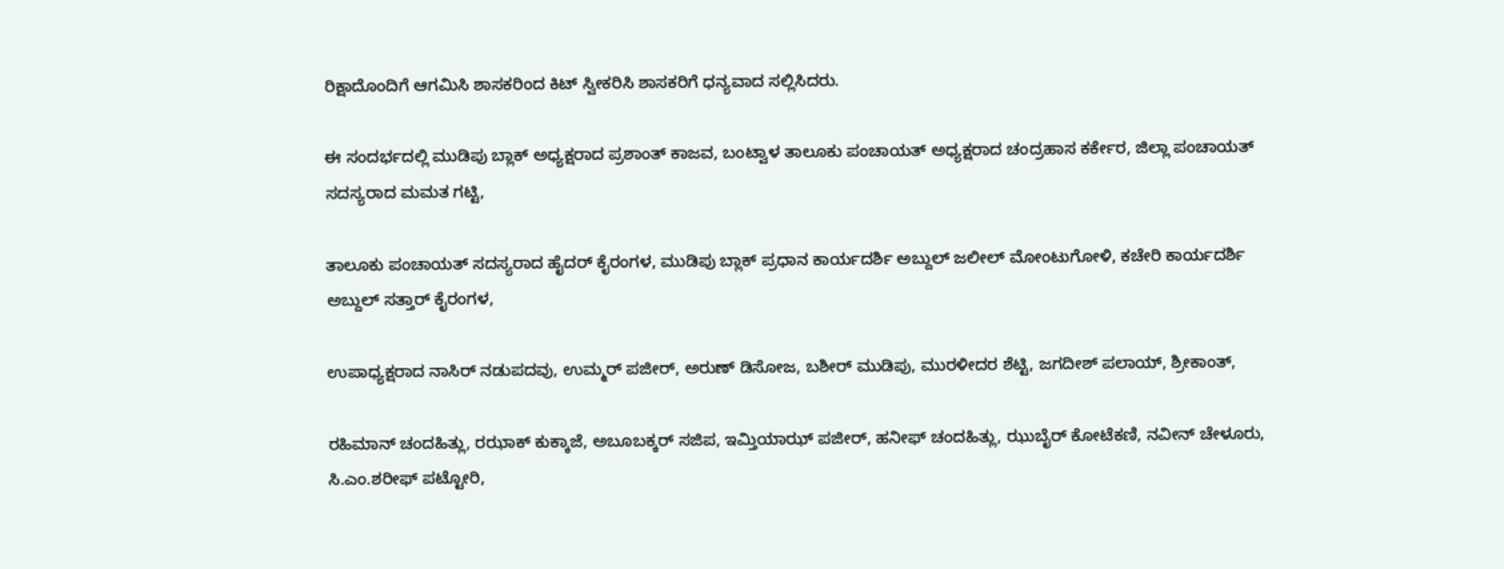ರಿಕ್ಷಾದೊಂದಿಗೆ ಆಗಮಿಸಿ ಶಾಸಕರಿಂದ ಕಿಟ್ ಸ್ವೀಕರಿಸಿ ಶಾಸಕರಿಗೆ ಧನ್ಯವಾದ ಸಲ್ಲಿಸಿದರು.

ಈ ಸಂದರ್ಭದಲ್ಲಿ ಮುಡಿಪು ಬ್ಲಾಕ್ ಅಧ್ಯಕ್ಷರಾದ ಪ್ರಶಾಂತ್ ಕಾಜವ, ಬಂಟ್ವಾಳ ತಾಲೂಕು ಪಂಚಾಯತ್ ಅಧ್ಯಕ್ಷರಾದ ಚಂದ್ರಹಾಸ ಕರ್ಕೇರ, ಜಿಲ್ಲಾ ಪಂಚಾಯತ್ ಸದಸ್ಯರಾದ ಮಮತ ಗಟ್ಟಿ,

ತಾಲೂಕು ಪಂಚಾಯತ್ ಸದಸ್ಯರಾದ ಹೈದರ್ ಕೈರಂಗಳ, ಮುಡಿಪು‌ ಬ್ಲಾಕ್ ಪ್ರಧಾನ‌ ಕಾರ್ಯದರ್ಶಿ ಅಬ್ದುಲ್ ಜಲೀಲ್ ಮೋಂಟುಗೋಳಿ, ಕಚೇರಿ ಕಾರ್ಯದರ್ಶಿ ಅಬ್ದುಲ್ ಸತ್ತಾರ್ ಕೈರಂಗಳ,

ಉಪಾಧ್ಯಕ್ಷರಾದ ನಾಸಿರ್ ನಡುಪದವು, ಉಮ್ಮರ್ ಪಜೀರ್, ಅರುಣ್ ಡಿಸೋಜ, ಬಶೀರ್ ಮುಡಿಪು, ಮುರಳೀದರ ಶೆಟ್ಟಿ, ಜಗದೀಶ್ ಪಲಾಯ್, ಶ್ರೀಕಾಂತ್,

ರಹಿಮಾನ್ ಚಂದಹಿತ್ಲು, ರಝಾಕ್ ಕುಕ್ಕಾಜೆ, ಅಬೂಬಕ್ಕರ್ ಸಜಿಪ, ಇಮ್ತಿಯಾಝ್ ಪಜೀರ್, ಹನೀಫ್ ಚಂದಹಿತ್ಲು, ಝುಬೈರ್ ಕೋಟೆಕಣಿ, ನವೀನ್ ಚೇಳೂರು, ಸಿ.ಎಂ.ಶರೀಫ್ ಪಟ್ಟೋರಿ,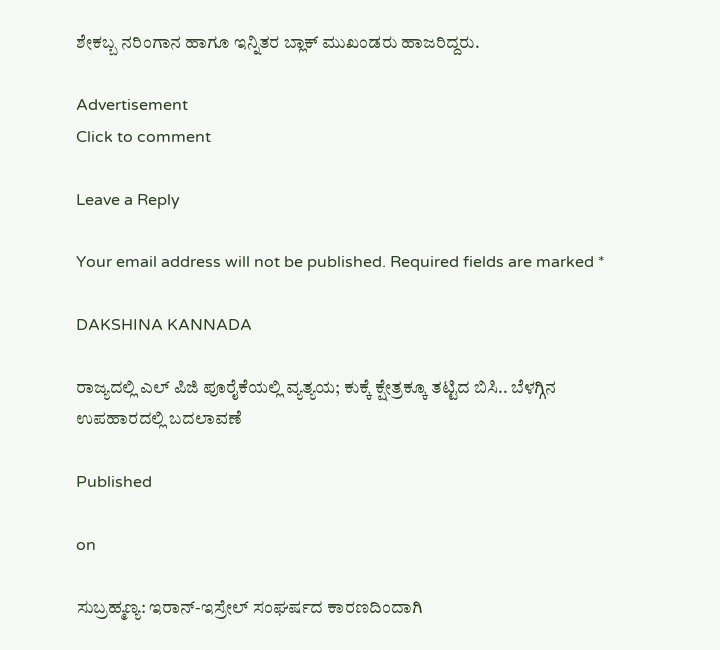ಶೇಕಬ್ಬ ನರಿಂಗಾನ ಹಾಗೂ ಇನ್ನಿತರ ಬ್ಲಾಕ್ ಮುಖಂಡರು‌ ಹಾಜರಿದ್ದರು.

Advertisement
Click to comment

Leave a Reply

Your email address will not be published. Required fields are marked *

DAKSHINA KANNADA

ರಾಜ್ಯದಲ್ಲಿ ಎಲ್ ಪಿಜಿ ಪೂರೈಕೆಯಲ್ಲಿ ವ್ಯತ್ಯಯ; ಕುಕ್ಕೆ ಕ್ಷೇತ್ರಕ್ಕೂ ತಟ್ಟಿದ ಬಿಸಿ.. ಬೆಳಗ್ಗಿನ ಉಪಹಾರದಲ್ಲಿ ಬದಲಾವಣೆ

Published

on

ಸುಬ್ರಹ್ಮಣ್ಯ: ಇರಾನ್-ಇಸ್ರೇಲ್ ಸಂಘರ್ಷದ ಕಾರಣದಿಂದಾಗಿ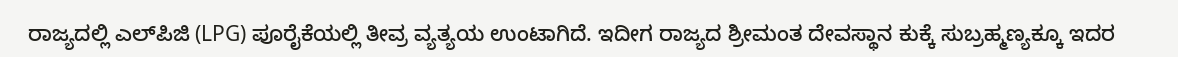ರಾಜ್ಯದಲ್ಲಿ ಎಲ್‌ಪಿಜಿ (LPG) ಪೂರೈಕೆಯಲ್ಲಿ ತೀವ್ರ ವ್ಯತ್ಯಯ ಉಂಟಾಗಿದೆ. ಇದೀಗ ರಾಜ್ಯದ ಶ್ರೀಮಂತ ದೇವಸ್ಥಾನ ಕುಕ್ಕೆ ಸುಬ್ರಹ್ಮಣ್ಯಕ್ಕೂ ಇದರ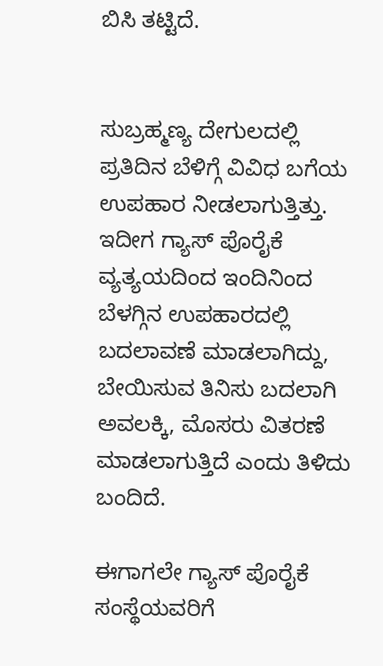ಬಿಸಿ ತಟ್ಟಿದೆ.


ಸುಬ್ರಹ್ಮಣ್ಯ ದೇಗುಲದಲ್ಲಿ ಪ್ರತಿದಿನ ಬೆಳಿಗ್ಗೆ ವಿವಿಧ ಬಗೆಯ ಉಪಹಾರ ನೀಡಲಾಗುತ್ತಿತ್ತು. ಇದೀಗ ಗ್ಯಾಸ್ ಪೊರೈಕೆ ವ್ಯತ್ಯಯದಿಂದ ಇಂದಿನಿಂದ ಬೆಳಗ್ಗಿನ ಉಪಹಾರದಲ್ಲಿ ಬದಲಾವಣೆ ಮಾಡಲಾಗಿದ್ದು, ಬೇಯಿಸುವ ತಿನಿಸು ಬದಲಾಗಿ ಅವಲಕ್ಕಿ, ಮೊಸರು ವಿತರಣೆ ಮಾಡಲಾಗುತ್ತಿದೆ ಎಂದು ತಿಳಿದು ಬಂದಿದೆ.

ಈಗಾಗಲೇ ಗ್ಯಾಸ್ ಪೊರೈಕೆ ಸಂಸ್ಥೆಯವರಿಗೆ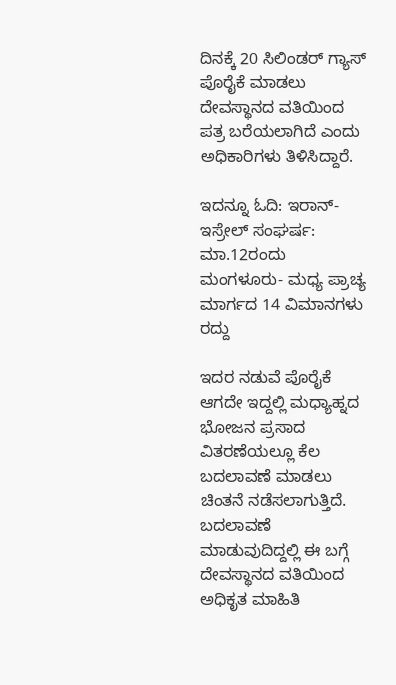ದಿನಕ್ಕೆ 20 ಸಿಲಿಂಡರ್ ಗ್ಯಾಸ್ ಪೊರೈಕೆ ಮಾಡಲು ದೇವಸ್ಥಾನದ ವತಿಯಿಂದ ಪತ್ರ ಬರೆಯಲಾಗಿದೆ ಎಂದು ಅಧಿಕಾರಿಗಳು ತಿಳಿಸಿದ್ದಾರೆ.

ಇದನ್ನೂ ಓದಿ: ಇರಾನ್-ಇಸ್ರೇಲ್ ಸಂಘರ್ಷ: ಮಾ.12ರಂದು ಮಂಗಳೂರು- ಮಧ್ಯ ಪ್ರಾಚ್ಯ ಮಾರ್ಗದ 14 ವಿಮಾನಗಳು ರದ್ದು

ಇದರ ನಡುವೆ ಪೊರೈಕೆ ಆಗದೇ ಇದ್ದಲ್ಲಿ ಮಧ್ಯಾಹ್ನದ ಭೋಜನ ಪ್ರಸಾದ ವಿತರಣೆಯಲ್ಲೂ ಕೆಲ ಬದಲಾವಣೆ ಮಾಡಲು ಚಿಂತನೆ ನಡೆಸಲಾಗುತ್ತಿದೆ. ಬದಲಾವಣೆ ಮಾಡುವುದಿದ್ದಲ್ಲಿ ಈ ಬಗ್ಗೆ ದೇವಸ್ಥಾನದ ವತಿಯಿಂದ ಅಧಿಕೃತ ಮಾಹಿತಿ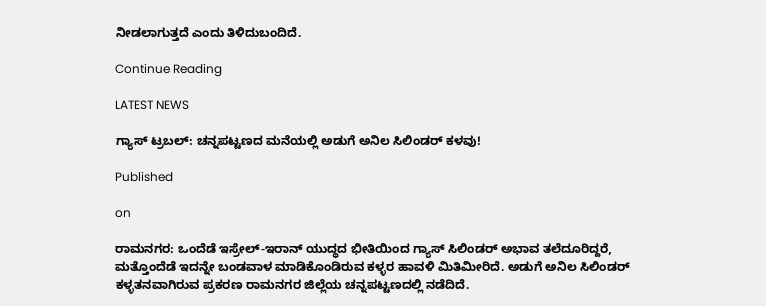ನೀಡಲಾಗುತ್ತದೆ ಎಂದು ತಿಳಿದುಬಂದಿದೆ.

Continue Reading

LATEST NEWS

ಗ್ಯಾಸ್ ಟ್ರಬಲ್: ಚನ್ನಪಟ್ಟಣದ ಮನೆಯಲ್ಲಿ ಅಡುಗೆ ಅನಿಲ ಸಿಲಿಂಡರ್ ಕಳವು!

Published

on

ರಾಮನಗರ: ಒಂದೆಡೆ ಇಸ್ರೇಲ್-ಇರಾನ್ ಯುದ್ಧದ ಭೀತಿಯಿಂದ ಗ್ಯಾಸ್ ಸಿಲಿಂಡರ್ ಅಭಾವ ತಲೆದೂರಿದ್ದರೆ, ಮತ್ತೊಂದೆಡೆ ಇದನ್ನೇ ಬಂಡವಾಳ ಮಾಡಿಕೊಂಡಿರುವ ಕಳ್ಳರ ಹಾವಳಿ ಮಿತಿಮೀರಿದೆ. ಅಡುಗೆ ಅನಿಲ ಸಿಲಿಂಡರ್ ಕಳ್ಳತನವಾಗಿರುವ ಪ್ರಕರಣ ರಾಮನಗರ ಜಿಲ್ಲೆಯ ಚನ್ನಪಟ್ಟಣದಲ್ಲಿ ನಡೆದಿದೆ.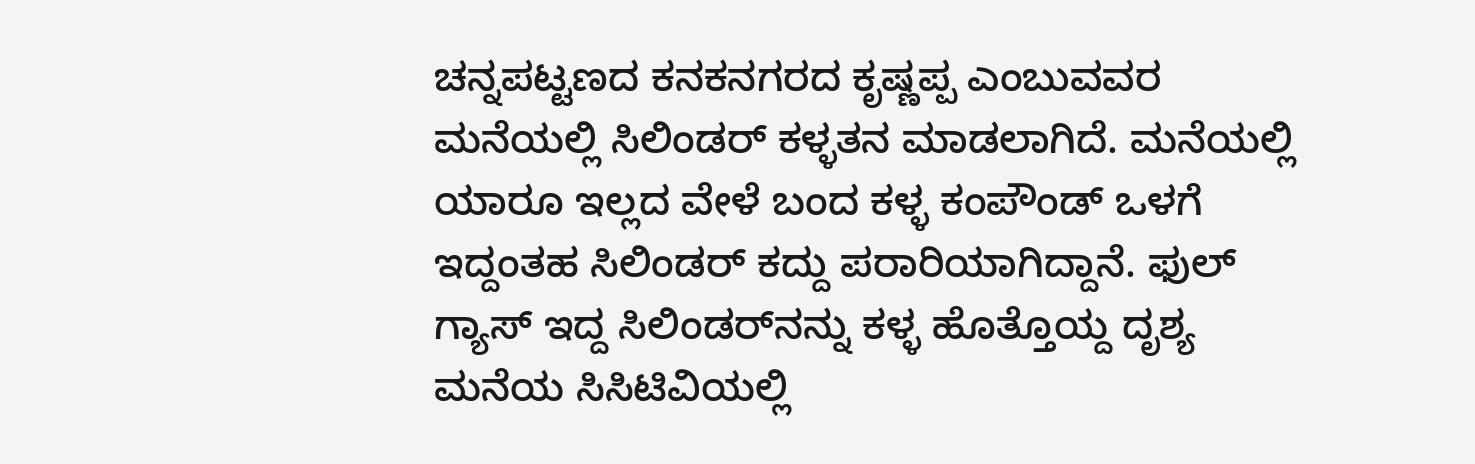ಚನ್ನಪಟ್ಟಣದ ಕನಕನಗರದ ಕೃಷ್ಣಪ್ಪ ಎಂಬುವವರ ಮನೆಯಲ್ಲಿ ಸಿಲಿಂಡರ್ ಕಳ್ಳತನ ಮಾಡಲಾಗಿದೆ. ಮನೆಯಲ್ಲಿ ಯಾರೂ ಇಲ್ಲದ ವೇಳೆ ಬಂದ ಕಳ್ಳ ಕಂಪೌಂಡ್‌ ಒಳಗೆ ಇದ್ದಂತಹ ಸಿಲಿಂಡರ್‌ ಕದ್ದು ಪರಾರಿಯಾಗಿದ್ದಾನೆ. ಫುಲ್‌ ಗ್ಯಾಸ್‌ ಇದ್ದ ಸಿಲಿಂಡರ್‌ನನ್ನು ಕಳ್ಳ ಹೊತ್ತೊಯ್ದ ದೃಶ್ಯ ಮನೆಯ ಸಿಸಿಟಿವಿಯಲ್ಲಿ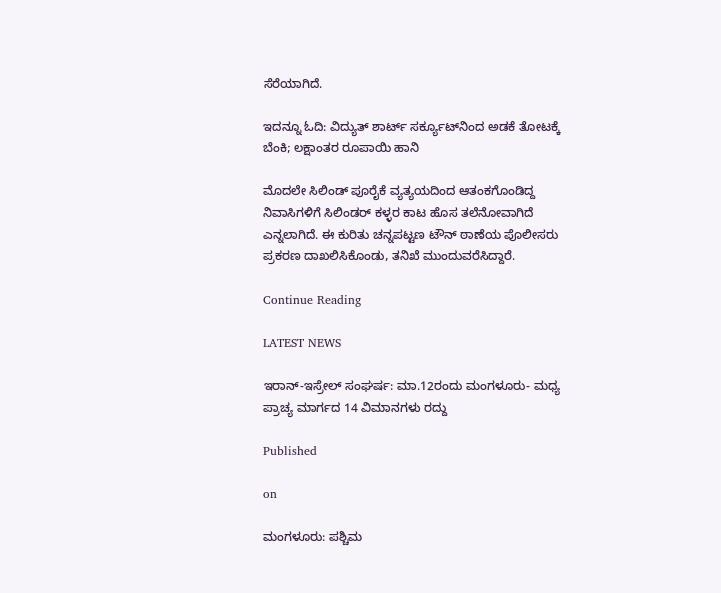ಸೆರೆಯಾಗಿದೆ.

ಇದನ್ನೂ ಓದಿ: ವಿದ್ಯುತ್ ಶಾರ್ಟ್ ಸರ್ಕ್ಯೂಟ್‌ನಿಂದ ಅಡಕೆ ತೋಟಕ್ಕೆ ಬೆಂಕಿ; ಲಕ್ಷಾಂತರ ರೂಪಾಯಿ ಹಾನಿ

ಮೊದಲೇ ಸಿಲಿಂಡ್‌ ಪೂರೈಕೆ ವ್ಯತ್ಯಯದಿಂದ ಆತಂಕಗೊಂಡಿದ್ದ ನಿವಾಸಿಗಳಿಗೆ ಸಿಲಿಂಡರ್‌ ಕಳ್ಳರ ಕಾಟ ಹೊಸ ತಲೆನೋವಾಗಿದೆ ಎನ್ನಲಾಗಿದೆ. ಈ ಕುರಿತು ಚನ್ನಪಟ್ಟಣ ಟೌನ್‌ ಠಾಣೆಯ ಪೊಲೀಸರು ಪ್ರಕರಣ ದಾಖಲಿಸಿಕೊಂಡು, ತನಿಖೆ ಮುಂದುವರೆಸಿದ್ದಾರೆ.

Continue Reading

LATEST NEWS

ಇರಾನ್-ಇಸ್ರೇಲ್ ಸಂಘರ್ಷ: ಮಾ.12ರಂದು ಮಂಗಳೂರು- ಮಧ್ಯ ಪ್ರಾಚ್ಯ ಮಾರ್ಗದ 14 ವಿಮಾನಗಳು ರದ್ದು

Published

on

ಮಂಗಳೂರು: ಪಶ್ಚಿಮ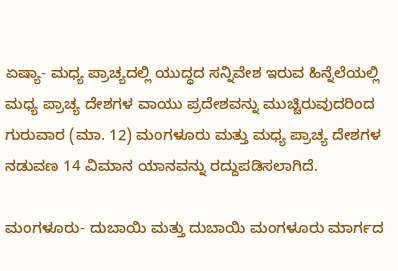ಏಷ್ಯಾ- ಮಧ್ಯ ಪ್ರಾಚ್ಯದಲ್ಲಿ ಯುದ್ಧದ ಸನ್ನಿವೇಶ ಇರುವ ಹಿನ್ನೆಲೆಯಲ್ಲಿ ಮಧ್ಯ ಪ್ರಾಚ್ಯ ದೇಶಗಳ ವಾಯು ಪ್ರದೇಶವನ್ನು ಮುಚ್ಚಿರುವುದರಿಂದ ಗುರುವಾರ (ಮಾ. 12) ಮಂಗಳೂರು ಮತ್ತು ಮಧ್ಯ ಪ್ರಾಚ್ಯ ದೇಶಗಳ ನಡುವಣ 14 ವಿಮಾನ ಯಾನವನ್ನು ರದ್ದುಪಡಿಸಲಾಗಿದೆ.

ಮಂಗಳೂರು- ದುಬಾಯಿ ಮತ್ತು ದುಬಾಯಿ ಮಂಗಳೂರು ಮಾರ್ಗದ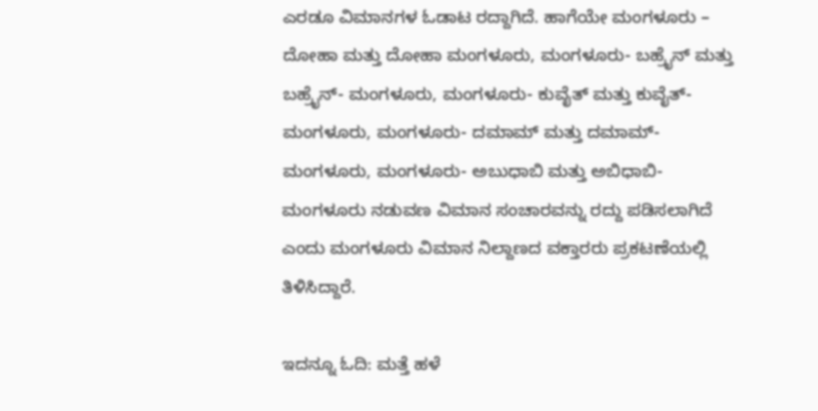ಎರಡೂ ವಿಮಾನಗಳ ಓಡಾಟ ರದ್ದಾಗಿದೆ. ಹಾಗೆಯೇ ಮಂಗಳೂರು – ದೋಹಾ ಮತ್ತು ದೋಹಾ ಮಂಗಳೂರು, ಮಂಗಳೂರು- ಬಹ್ರೈನ್ ಮತ್ತು ಬಹ್ರೈನ್- ಮಂಗಳೂರು, ಮಂಗಳೂರು- ಕುವೈತ್ ಮತ್ತು ಕುವೈತ್- ಮಂಗಳೂರು, ಮಂಗಳೂರು- ದಮಾಮ್ ಮತ್ತು ದಮಾಮ್- ಮಂಗಳೂರು, ಮಂಗಳೂರು- ಅಬುಧಾಬಿ ಮತ್ತು ಅಬಿಧಾಬಿ- ಮಂಗಳೂರು ನಡುವಣ ವಿಮಾನ ಸಂಚಾರವನ್ನು ರದ್ದು ಪಡಿಸಲಾಗಿದೆ ಎಂದು ಮಂಗಳೂರು ವಿಮಾನ ನಿಲ್ದಾಣದ ವಕ್ತಾರರು ಪ್ರಕಟಣೆಯಲ್ಲಿ ತಿಳಿಸಿದ್ದಾರೆ.

ಇದನ್ನೂ ಓದಿ: ಮತ್ತೆ ಹಳೆ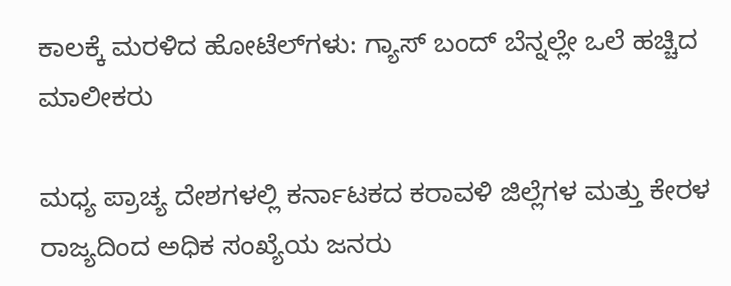ಕಾಲಕ್ಕೆ ಮರಳಿದ ಹೋಟೆಲ್‌ಗಳು: ಗ್ಯಾಸ್ ಬಂದ್ ಬೆನ್ನಲ್ಲೇ ಒಲೆ ಹಚ್ಚಿದ ಮಾಲೀಕರು

ಮಧ್ಯ ಪ್ರಾಚ್ಯ ದೇಶಗಳಲ್ಲಿ ಕರ್ನಾಟಕದ ಕರಾವಳಿ ಜಿಲ್ಲೆಗಳ ಮತ್ತು ಕೇರಳ ರಾಜ್ಯದಿಂದ ಅಧಿಕ ಸಂಖ್ಯೆಯ ಜನರು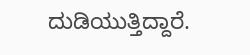ದುಡಿಯುತ್ತಿದ್ದಾರೆ.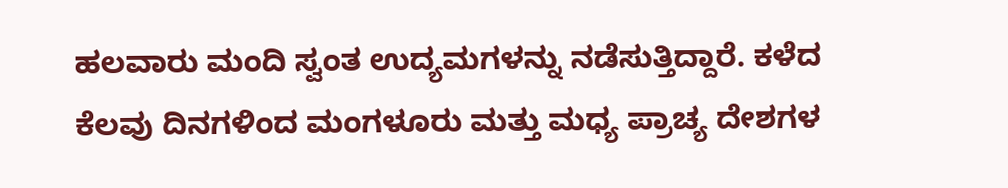ಹಲವಾರು ಮಂದಿ ಸ್ವಂತ ಉದ್ಯಮಗಳನ್ನು ನಡೆಸುತ್ತಿದ್ದಾರೆ. ಕಳೆದ ಕೆಲವು ದಿನಗಳಿಂದ ಮಂಗಳೂರು ಮತ್ತು ಮಧ್ಯ ಪ್ರಾಚ್ಯ ದೇಶಗಳ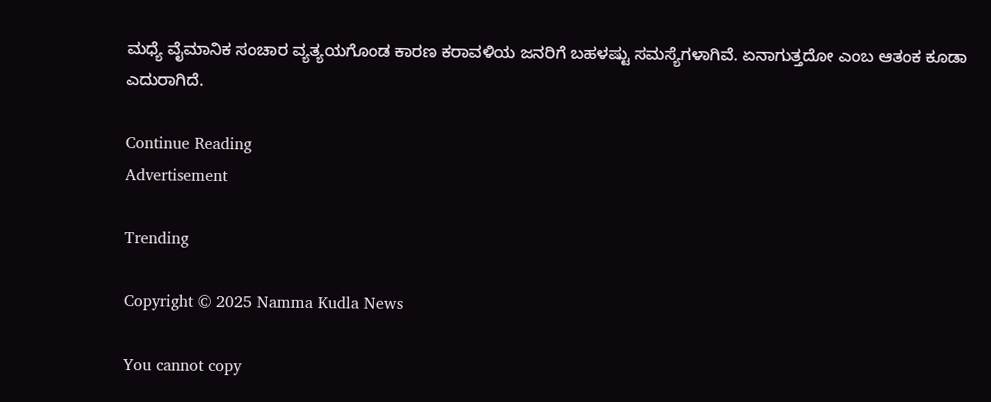ಮಧ್ಯೆ ವೈಮಾನಿಕ ಸಂಚಾರ ವ್ಯತ್ಯಯಗೊಂಡ ಕಾರಣ ಕರಾವಳಿಯ ಜನರಿಗೆ ಬಹಳಷ್ಟು ಸಮಸ್ಯೆಗಳಾಗಿವೆ. ಏನಾಗುತ್ತದೋ ಎಂಬ ಆತಂಕ ಕೂಡಾ ಎದುರಾಗಿದೆ.

Continue Reading
Advertisement

Trending

Copyright © 2025 Namma Kudla News

You cannot copy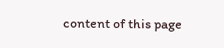content of this page